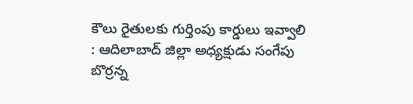కౌలు రైతులకు గుర్తింపు కార్డులు ఇవ్వాలి : ఆదిలాబాద్ జిల్లా అధ్యక్షుడు సంగేపు బొర్రన్న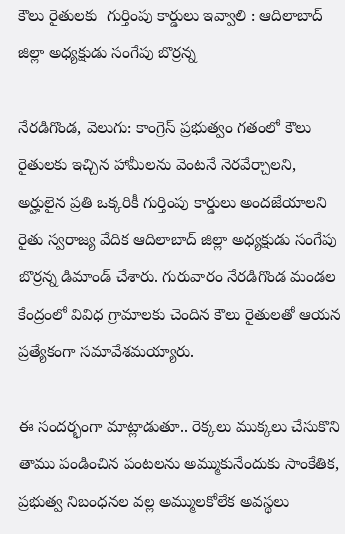కౌలు రైతులకు  గుర్తింపు కార్డులు ఇవ్వాలి : ఆదిలాబాద్ జిల్లా అధ్యక్షుడు సంగేపు బొర్రన్న

నేరడిగొండ, వెలుగు: కాంగ్రెస్ ప్రభుత్వం గతంలో కౌలు రైతులకు ఇచ్చిన హామీలను వెంటనే నెరవేర్చాలని, అర్హులైన ప్రతి ఒక్కరికీ గుర్తింపు కార్డులు అందజేయాలని రైతు స్వరాజ్య వేదిక ఆదిలాబాద్ జిల్లా అధ్యక్షుడు సంగేపు బొర్రన్న డిమాండ్ చేశారు. గురువారం నేరడిగొండ మండల కేంద్రంలో వివిధ గ్రామాలకు చెందిన కౌలు రైతులతో ఆయన ప్రత్యేకంగా సమావేశమయ్యారు.

ఈ సందర్భంగా మాట్లాడుతూ.. రెక్కలు ముక్కలు చేసుకొని తాము పండించిన పంటలను అమ్ముకునేందుకు సాంకేతిక, ప్రభుత్వ నిబంధనల వల్ల అమ్ములకోలేక అవస్థలు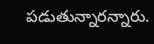పడుతున్నారన్నారు.